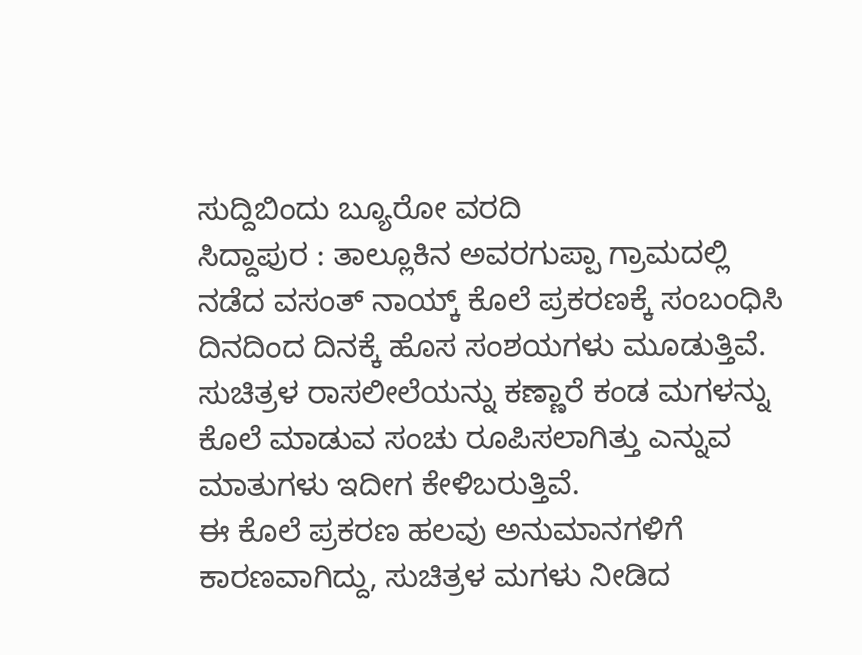ಸುದ್ದಿಬಿಂದು ಬ್ಯೂರೋ ವರದಿ
ಸಿದ್ದಾಪುರ : ತಾಲ್ಲೂಕಿನ ಅವರಗುಪ್ಪಾ ಗ್ರಾಮದಲ್ಲಿ ನಡೆದ ವಸಂತ್ ನಾಯ್ಕ್ ಕೊಲೆ ಪ್ರಕರಣಕ್ಕೆ ಸಂಬಂಧಿಸಿ ದಿನದಿಂದ ದಿನಕ್ಕೆ ಹೊಸ ಸಂಶಯಗಳು ಮೂಡುತ್ತಿವೆ. ಸುಚಿತ್ರಳ ರಾಸಲೀಲೆಯನ್ನು ಕಣ್ಣಾರೆ ಕಂಡ ಮಗಳನ್ನು ಕೊಲೆ ಮಾಡುವ ಸಂಚು ರೂಪಿಸಲಾಗಿತ್ತು ಎನ್ನುವ ಮಾತುಗಳು ಇದೀಗ ಕೇಳಿಬರುತ್ತಿವೆ.
ಈ ಕೊಲೆ ಪ್ರಕರಣ ಹಲವು ಅನುಮಾನಗಳಿಗೆ ಕಾರಣವಾಗಿದ್ದು, ಸುಚಿತ್ರಳ ಮಗಳು ನೀಡಿದ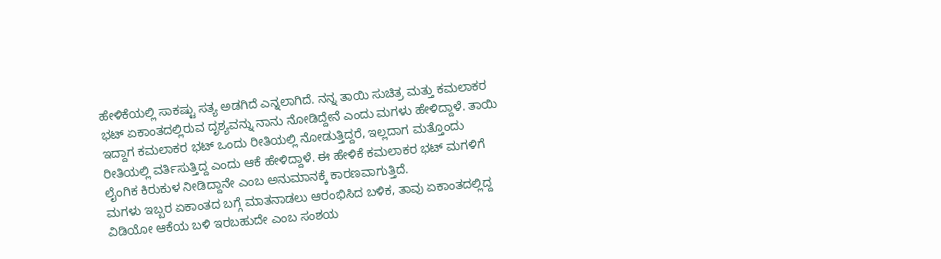ಹೇಳಿಕೆಯಲ್ಲಿ ಸಾಕಷ್ಟು ಸತ್ಯ ಅಡಗಿದೆ ಎನ್ನಲಾಗಿದೆ. ನನ್ನ ತಾಯಿ ಸುಚಿತ್ರ ಮತ್ತು ಕಮಲಾಕರ ಭಟ್ ಏಕಾಂತದಲ್ಲಿರುವ ದೃಶ್ಯವನ್ನು ನಾನು ನೋಡಿದ್ದೇನೆ ಎಂದು ಮಗಳು ಹೇಳಿದ್ದಾಳೆ. ತಾಯಿ ಇದ್ದಾಗ ಕಮಲಾಕರ ಭಟ್ ಒಂದು ರೀತಿಯಲ್ಲಿ ನೋಡುತ್ತಿದ್ದರೆ, ಇಲ್ಲದಾಗ ಮತ್ತೊಂದು ರೀತಿಯಲ್ಲಿ ವರ್ತಿಸುತ್ತಿದ್ದ ಎಂದು ಆಕೆ ಹೇಳಿದ್ದಾಳೆ. ಈ ಹೇಳಿಕೆ ಕಮಲಾಕರ ಭಟ್ ಮಗಳಿಗೆ ಲೈಂಗಿಕ ಕಿರುಕುಳ ನೀಡಿದ್ದಾನೇ ಎಂಬ ಅನುಮಾನಕ್ಕೆ ಕಾರಣವಾಗುತ್ತಿದೆ.
ಮಗಳು ಇಬ್ಬರ ಏಕಾಂತದ ಬಗ್ಗೆ ಮಾತನಾಡಲು ಆರಂಭಿಸಿದ ಬಳಿಕ, ತಾವು ಏಕಾಂತದಲ್ಲಿದ್ದ ವಿಡಿಯೋ ಆಕೆಯ ಬಳಿ ಇರಬಹುದೇ ಎಂಬ ಸಂಶಯ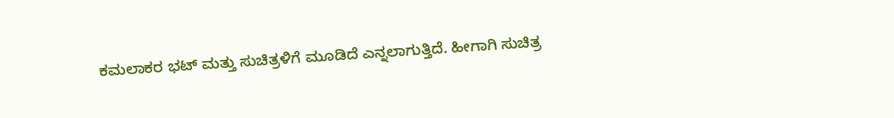ಕಮಲಾಕರ ಭಟ್ ಮತ್ತು ಸುಚಿತ್ರಳಿಗೆ ಮೂಡಿದೆ ಎನ್ನಲಾಗುತ್ತಿದೆ. ಹೀಗಾಗಿ ಸುಚಿತ್ರ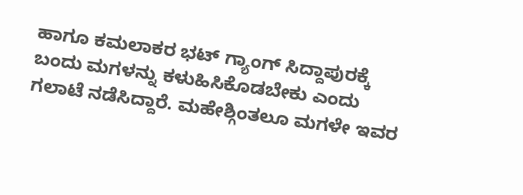ಹಾಗೂ ಕಮಲಾಕರ ಭಟ್ ಗ್ಯಾಂಗ್ ಸಿದ್ದಾಪುರಕ್ಕೆ ಬಂದು ಮಗಳನ್ನು ಕಳುಹಿಸಿಕೊಡಬೇಕು ಎಂದು ಗಲಾಟೆ ನಡೆಸಿದ್ದಾರೆ. ಮಹೇಶ್ಗಿಂತಲೂ ಮಗಳೇ ಇವರ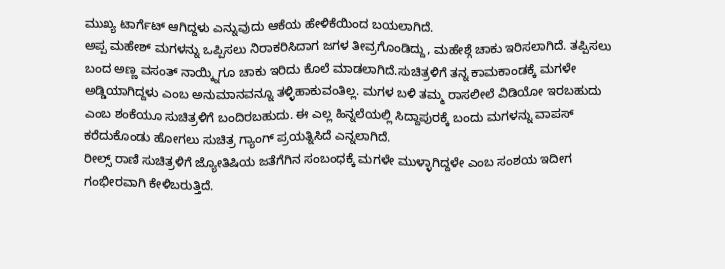ಮುಖ್ಯ ಟಾರ್ಗೆಟ್ ಆಗಿದ್ದಳು ಎನ್ನುವುದು ಆಕೆಯ ಹೇಳಿಕೆಯಿಂದ ಬಯಲಾಗಿದೆ.
ಅಪ್ಪ ಮಹೇಶ್ ಮಗಳನ್ನು ಒಪ್ಪಿಸಲು ನಿರಾಕರಿಸಿದಾಗ ಜಗಳ ತೀವ್ರಗೊಂಡಿದ್ದು, ಮಹೇಶ್ಗೆ ಚಾಕು ಇರಿಸಲಾಗಿದೆ. ತಪ್ಪಿಸಲು ಬಂದ ಅಣ್ಣ ವಸಂತ್ ನಾಯ್ಕ್ನಿಗೂ ಚಾಕು ಇರಿದು ಕೊಲೆ ಮಾಡಲಾಗಿದೆ.ಸುಚಿತ್ರಳಿಗೆ ತನ್ನ ಕಾಮಕಾಂಡಕ್ಕೆ ಮಗಳೇ ಅಡ್ಡಿಯಾಗಿದ್ದಳು ಎಂಬ ಅನುಮಾನವನ್ನೂ ತಳ್ಳಿಹಾಕುವಂತಿಲ್ಲ. ಮಗಳ ಬಳಿ ತಮ್ಮ ರಾಸಲೀಲೆ ವಿಡಿಯೋ ಇರಬಹುದು ಎಂಬ ಶಂಕೆಯೂ ಸುಚಿತ್ರಳಿಗೆ ಬಂದಿರಬಹುದು. ಈ ಎಲ್ಲ ಹಿನ್ನಲೆಯಲ್ಲಿ ಸಿದ್ದಾಪುರಕ್ಕೆ ಬಂದು ಮಗಳನ್ನು ವಾಪಸ್ ಕರೆದುಕೊಂಡು ಹೋಗಲು ಸುಚಿತ್ರ ಗ್ಯಾಂಗ್ ಪ್ರಯತ್ನಿಸಿದೆ ಎನ್ನಲಾಗಿದೆ.
ರೀಲ್ಸ್ ರಾಣಿ ಸುಚಿತ್ರಳಿಗೆ ಜ್ಯೋತಿಷಿಯ ಜತೆಗೆಗಿನ ಸಂಬಂಧಕ್ಕೆ ಮಗಳೇ ಮುಳ್ಳಾಗಿದ್ದಳೇ ಎಂಬ ಸಂಶಯ ಇದೀಗ ಗಂಭೀರವಾಗಿ ಕೇಳಿಬರುತ್ತಿದೆ.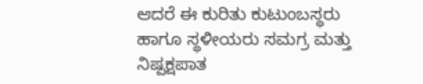ಆದರೆ ಈ ಕುರಿತು ಕುಟುಂಬಸ್ಥರು ಹಾಗೂ ಸ್ಥಳೀಯರು ಸಮಗ್ರ ಮತ್ತು ನಿಷ್ಪಕ್ಷಪಾತ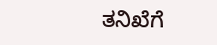ತನಿಖೆಗೆ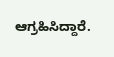ಆಗ್ರಹಿಸಿದ್ದಾರೆ.